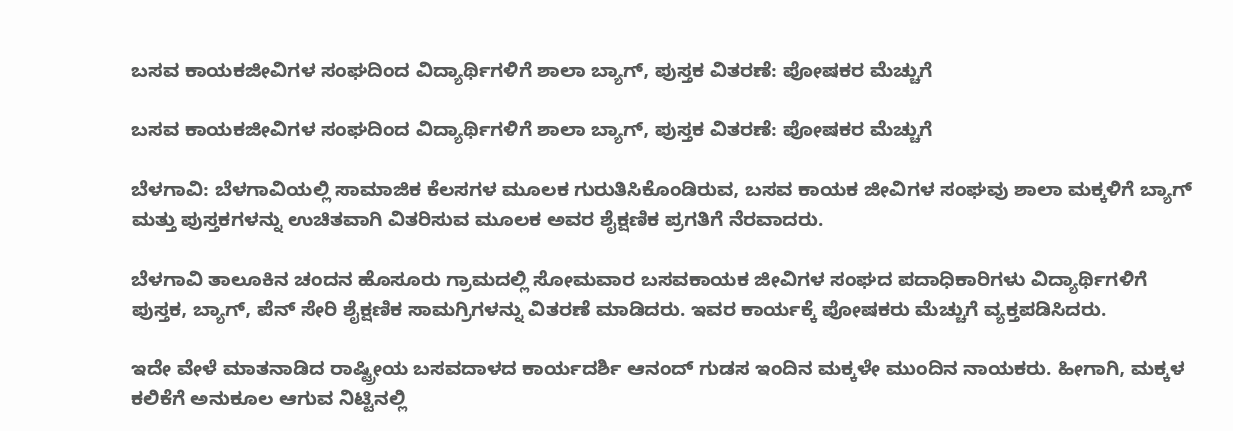ಬಸವ ಕಾಯಕಜೀವಿಗಳ ಸಂಘದಿಂದ ವಿದ್ಯಾರ್ಥಿಗಳಿಗೆ ಶಾಲಾ ಬ್ಯಾಗ್, ಪುಸ್ತಕ ವಿತರಣೆ: ಪೋಷಕರ ಮೆಚ್ಚುಗೆ

ಬಸವ ಕಾಯಕಜೀವಿಗಳ ಸಂಘದಿಂದ ವಿದ್ಯಾರ್ಥಿಗಳಿಗೆ ಶಾಲಾ ಬ್ಯಾಗ್, ಪುಸ್ತಕ ವಿತರಣೆ: ಪೋಷಕರ ಮೆಚ್ಚುಗೆ

ಬೆಳಗಾವಿ: ಬೆಳಗಾವಿಯಲ್ಲಿ ಸಾಮಾಜಿಕ ಕೆಲಸಗಳ ಮೂಲಕ ಗುರುತಿಸಿಕೊಂಡಿರುವ, ಬಸವ ಕಾಯಕ ಜೀವಿಗಳ ಸಂಘವು ಶಾಲಾ ಮಕ್ಕಳಿಗೆ ಬ್ಯಾಗ್ ಮತ್ತು ಪುಸ್ತಕಗಳನ್ನು ಉಚಿತವಾಗಿ ವಿತರಿಸುವ ಮೂಲಕ ಅವರ ಶೈಕ್ಷಣಿಕ ಪ್ರಗತಿಗೆ ನೆರವಾದರು.

ಬೆಳಗಾವಿ ತಾಲೂಕಿನ ಚಂದನ ಹೊಸೂರು ಗ್ರಾಮದಲ್ಲಿ ಸೋಮವಾರ ಬಸವಕಾಯಕ ಜೀವಿಗಳ ಸಂಘದ ಪದಾಧಿಕಾರಿಗಳು ವಿದ್ಯಾರ್ಥಿಗಳಿಗೆ ಪುಸ್ತಕ, ಬ್ಯಾಗ್, ಪೆನ್ ಸೇರಿ ಶೈಕ್ಷಣಿಕ ಸಾಮಗ್ರಿಗಳನ್ನು ವಿತರಣೆ ಮಾಡಿದರು. ಇವರ ಕಾರ್ಯಕ್ಕೆ ಪೋಷಕರು ಮೆಚ್ಚುಗೆ ವ್ಯಕ್ತಪಡಿಸಿದರು.

ಇದೇ ವೇಳೆ ಮಾತನಾಡಿದ ರಾಷ್ಟ್ರೀಯ ಬಸವದಾಳದ ಕಾರ್ಯದರ್ಶಿ ಆನಂದ್ ಗುಡಸ ಇಂದಿನ ಮಕ್ಕಳೇ ಮುಂದಿನ ನಾಯಕರು. ಹೀಗಾಗಿ, ಮಕ್ಕಳ ಕಲಿಕೆಗೆ ಅನುಕೂಲ ಆಗುವ ನಿಟ್ಟಿನಲ್ಲಿ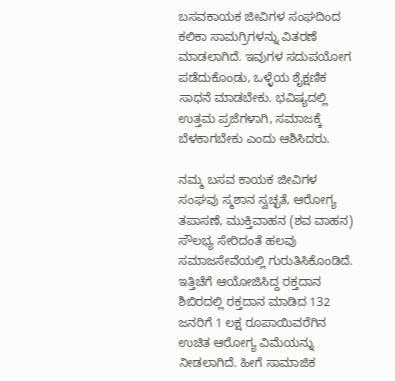ಬಸವಕಾಯಕ ಜೀವಿಗಳ ಸಂಘದಿಂದ ಕಲಿಕಾ ಸಾಮಗ್ರಿಗಳನ್ನು ವಿತರಣೆ ಮಾಡಲಾಗಿದೆ. ಇವುಗಳ ಸದುಪಯೋಗ ಪಡೆದುಕೊಂಡು, ಒಳ್ಳೆಯ ಶೈಕ್ಷಣಿಕ ಸಾಧನೆ ಮಾಡಬೇಕು. ಭವಿಷ್ಯದಲ್ಲಿ ಉತ್ತಮ‌ ಪ್ರಜೆಗಳಾಗಿ, ಸಮಾಜಕ್ಕೆ ಬೆಳಕಾಗಬೇಕು ಎಂದು ಆಶಿಸಿದರು.

ನಮ್ಮ ಬಸವ ಕಾಯಕ ಜೀವಿಗಳ ಸಂಘವು ಸ್ಮಶಾನ ಸ್ವಚ್ಛತೆ, ಆರೋಗ್ಯ ತಪಾಸಣೆ, ಮುಕ್ತಿವಾಹನ (ಶವ ವಾಹನ) ಸೌಲಭ್ಯ ಸೇರಿದಂತೆ ಹಲವು ಸಮಾಜಸೇವೆಯಲ್ಲಿ ಗುರುತಿಸಿಕೊಂಡಿದೆ. ಇತ್ತಿಚೆಗೆ ಆಯೋಜಿಸಿದ್ದ ರಕ್ತದಾನ ಶಿಬಿರದಲ್ಲಿ ರಕ್ತದಾನ ಮಾಡಿದ 132 ಜನರಿಗೆ 1 ಲಕ್ಷ ರೂಪಾಯಿವರೆಗಿನ ಉಚಿತ ಆರೋಗ್ಯ ವಿಮೆಯನ್ನು ನೀಡಲಾಗಿದೆ. ಹೀಗೆ ಸಾಮಾಜಿಕ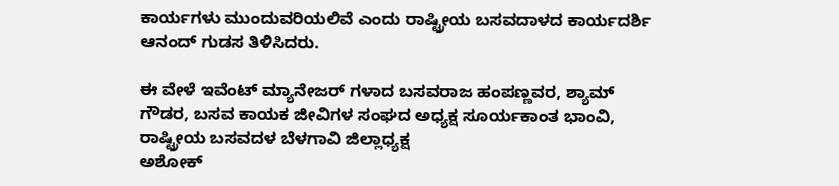ಕಾರ್ಯಗಳು ಮುಂದುವರಿಯಲಿವೆ ಎಂದು ರಾಷ್ಟ್ರೀಯ ಬಸವದಾಳದ ಕಾರ್ಯದರ್ಶಿ ಆನಂದ್ ಗುಡಸ ತಿಳಿಸಿದರು.

ಈ ವೇಳೆ ಇವೆಂಟ್ ಮ್ಯಾನೇಜರ್ ಗಳಾದ ಬಸವರಾಜ ಹಂಪಣ್ಣವರ, ಶ್ಯಾಮ್ ಗೌಡರ, ಬಸವ ಕಾಯಕ ಜೀವಿಗಳ ಸಂಘದ ಅಧ್ಯಕ್ಷ ಸೂರ್ಯಕಾಂತ ಭಾಂವಿ, ರಾಷ್ಟ್ರೀಯ ಬಸವದಳ ಬೆಳಗಾವಿ ಜಿಲ್ಲಾಧ್ಯಕ್ಷ
ಅಶೋಕ್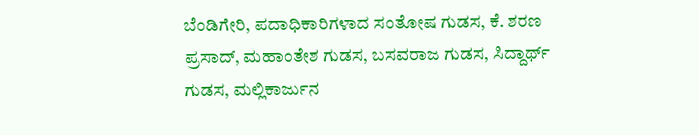ಬೆಂಡಿಗೇರಿ, ಪದಾಧಿಕಾರಿಗಳಾದ ಸಂತೋಷ ಗುಡಸ, ಕೆ‌. ಶರಣ ಪ್ರಸಾದ್, ಮಹಾಂತೇಶ ಗುಡಸ, ಬಸವರಾಜ ಗುಡಸ, ಸಿದ್ದಾರ್ಥ್ ಗುಡಸ, ಮಲ್ಲಿಕಾರ್ಜುನ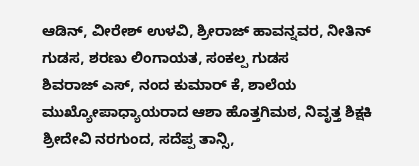ಆಡಿನ್, ವೀರೇಶ್ ಉಳವಿ, ಶ್ರೀರಾಜ್ ಹಾವನ್ನವರ, ನೀತಿನ್ ಗುಡಸ, ಶರಣು ಲಿಂಗಾಯತ, ಸಂಕಲ್ಪ ಗುಡಸ
ಶಿವರಾಜ್ ಎಸ್, ನಂದ ಕುಮಾರ್ ಕೆ, ಶಾಲೆಯ ಮುಖ್ಯೋಪಾಧ್ಯಾಯರಾದ ಆಶಾ ಹೊತ್ತಗಿಮಠ, ನಿವೃತ್ತ ಶಿಕ್ಷಕಿ ಶ್ರೀದೇವಿ ನರಗುಂದ, ಸದೆಪ್ಪ ತಾನ್ಸಿ,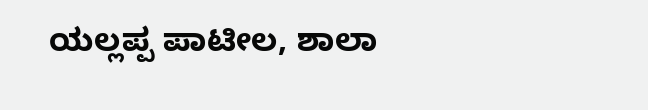ಯಲ್ಲಪ್ಪ ಪಾಟೀಲ, ಶಾಲಾ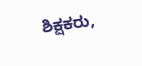ಶಿಕ್ಷಕರು,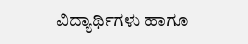ವಿದ್ಯಾರ್ಥಿಗಳು ಹಾಗೂ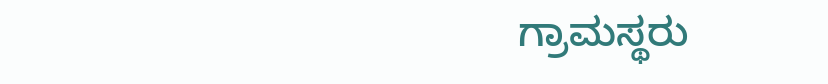ಗ್ರಾಮಸ್ಥರು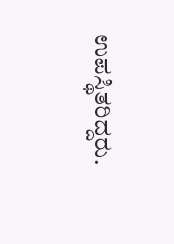ಉಪಸ್ಥಿತರಿದ್ದರು.